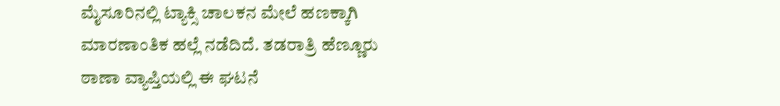ಮೈಸೂರಿನಲ್ಲಿ ಟ್ಯಾಕ್ಸಿ ಚಾಲಕನ ಮೇಲೆ ಹಣಕ್ಕಾಗಿ ಮಾರಣಾಂತಿಕ ಹಲ್ಲೆ ನಡೆದಿದೆ. ತಡರಾತ್ರಿ ಹೆಣ್ಣೂರು ಠಾಣಾ ವ್ಯಾಪ್ತಿಯಲ್ಲಿ ಈ ಘಟನೆ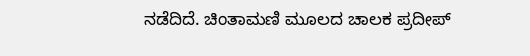ನಡೆದಿದೆ. ಚಿಂತಾಮಣಿ ಮೂಲದ ಚಾಲಕ ಪ್ರದೀಪ್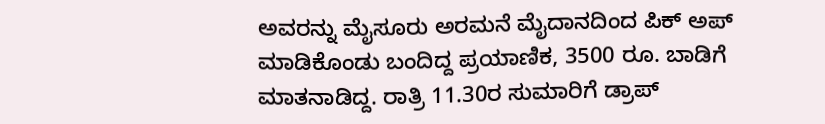ಅವರನ್ನು ಮೈಸೂರು ಅರಮನೆ ಮೈದಾನದಿಂದ ಪಿಕ್ ಅಪ್ ಮಾಡಿಕೊಂಡು ಬಂದಿದ್ದ ಪ್ರಯಾಣಿಕ, 3500 ರೂ. ಬಾಡಿಗೆ ಮಾತನಾಡಿದ್ದ. ರಾತ್ರಿ 11.30ರ ಸುಮಾರಿಗೆ ಡ್ರಾಪ್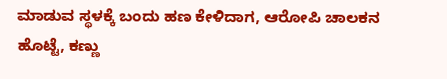ಮಾಡುವ ಸ್ಥಳಕ್ಕೆ ಬಂದು ಹಣ ಕೇಳಿದಾಗ, ಆರೋಪಿ ಚಾಲಕನ ಹೊಟ್ಟೆ, ಕಣ್ಣು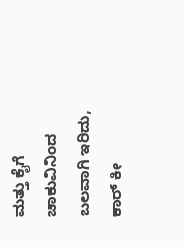ಮತ್ತು ಕೈಗೆ ಚಾಕುವಿನಿಂದ ಬಲವಾಗಿ ಇರಿದು, ಕಾರ್ ಕೀ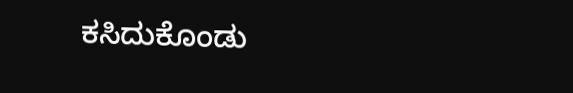ಕಸಿದುಕೊಂಡು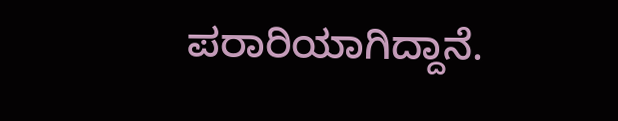ಪರಾರಿಯಾಗಿದ್ದಾನೆ.